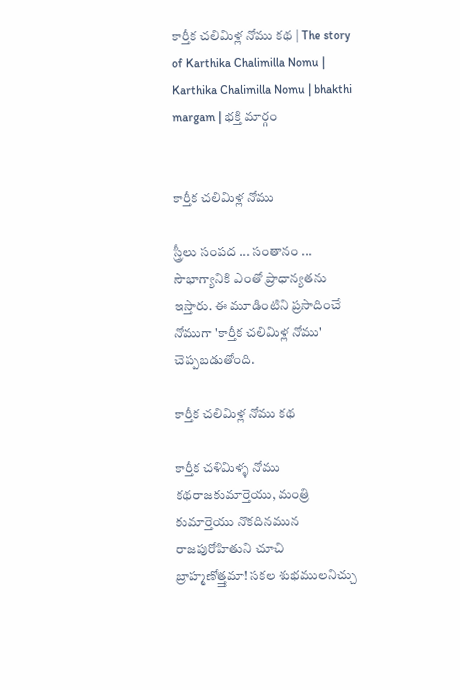కార్తీక చలిమిళ్ల నోము కథ | The story of Karthika Chalimilla Nomu | Karthika Chalimilla Nomu | bhakthi margam | భక్తి మార్గం


కార్తీక చలిమిళ్ల నోము

స్త్రీలు సంపద ... సంతానం ... సౌభాగ్యానికి ఎంతో ప్రాధాన్యతను ఇస్తారు. ఈ మూడింటిని ప్రసాదించే నోముగా 'కార్తీక చలిమిళ్ల నోము' చెప్పబడుతోంది.

కార్తీక చలిమిళ్ల నోము కథ

కార్తీక చళిమిళ్ళ నోము కథరాజకుమార్తెయు, మంత్రి కుమార్తెయు నొకదినమున రాజపురోహితుని చూచి బ్రాహ్మణోత్త్తమా! సకల శుభములనిచ్చు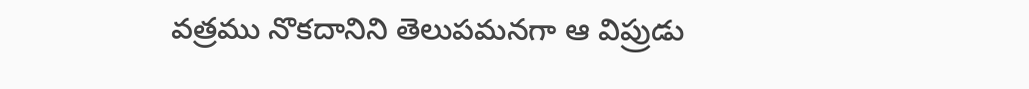వత్రము నొకదానిని తెలుపమనగా ఆ విప్రుడు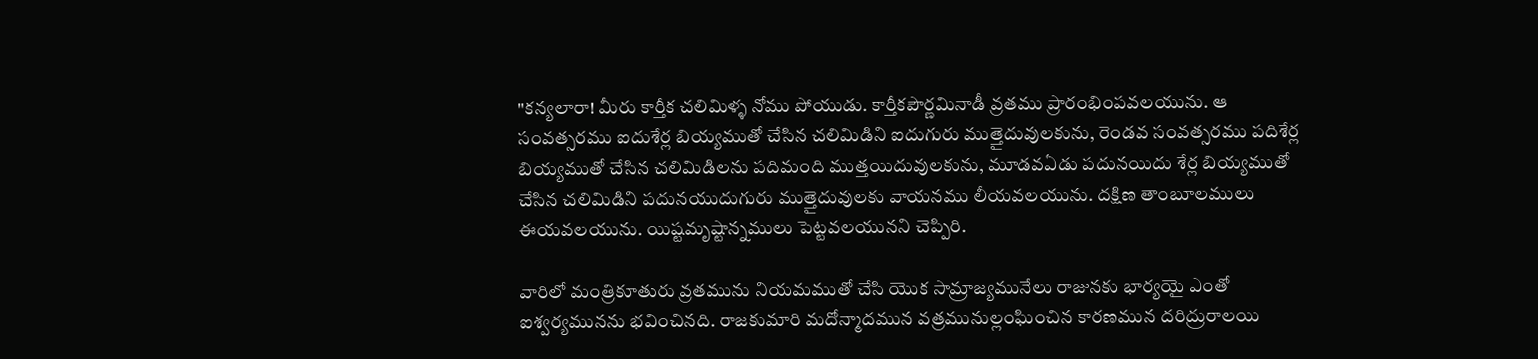"కన్యలారా! మీరు కార్తీక చలిమిళ్ళ నోము పోయుడు. కార్తీకపౌర్ణమినాడీ వ్రతము ప్రారంభింపవలయును. ఆ సంవత్సరము ఐదుశేర్ల బియ్యముతో చేసిన చలిమిడిని ఐదుగురు ముత్తైదువులకును, రెండవ సంవత్సరము పదిశేర్ల బియ్యముతో చేసిన చలిమిడిలను పదిమంది ముత్తయిదువులకును, మూడవఏడు పదునయిదు శేర్ల బియ్యముతో చేసిన చలిమిడిని పదునయుదుగురు ముత్తైదువులకు వాయనము లీయవలయును. దక్షిణ తాంబూలములు ఈయవలయును. యిష్టమృష్టాన్నములు పెట్టవలయునని చెప్పిరి.

వారిలో మంత్రికూతురు వ్రతమును నియమముతో చేసి యొక సామ్రాజ్యమునేలు రాజునకు భార్యయై ఎంతో ఐశ్వర్యమునను భవించినది. రాజకుమారి మదోన్మాదమున వత్రమునుల్లంఘించిన కారణమున దరిద్రురాలయి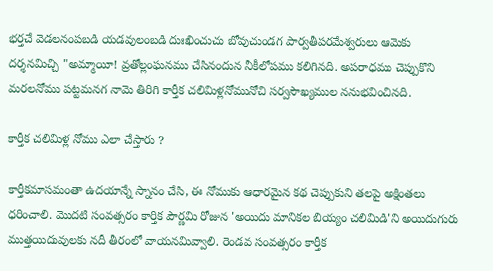భర్తచే వెడలనంపబడి యడవులంబడి దుఃఖించుచు బోవుచుండగ పార్వతీపరమేశ్వరులు ఆమెకు దర్శనమిచ్చి "అమ్మాయీ! వ్రతోల్లంఘనము చేసినందున నీకీలోపము కలిగినది. అపరాధము చెప్పుకొని మరలనోము పట్టమనగ నామె తిరిగి కార్తీక చలిమిళ్లనోమునోచి సర్వసౌఖ్యముల ననుభవించినది.

కార్తీక చలిమిళ్ల నోము ఎలా చేస్తారు ?

కార్తీకమాసమంతా ఉదయాన్నే స్నానం చేసి, ఈ నోముకు ఆధారమైన కథ చెప్పుకుని తలపై అక్షింతలు ధరించాలి. మొదటి సంవత్సరం కార్తిక పౌర్ణమి రోజున 'అయిదు మానికల బియ్యం చలిమిడి'ని అయిదుగురు ముత్తయిదువులకు నదీ తీరంలో వాయనమివ్వాలి. రెండవ సంవత్సరం కార్తీక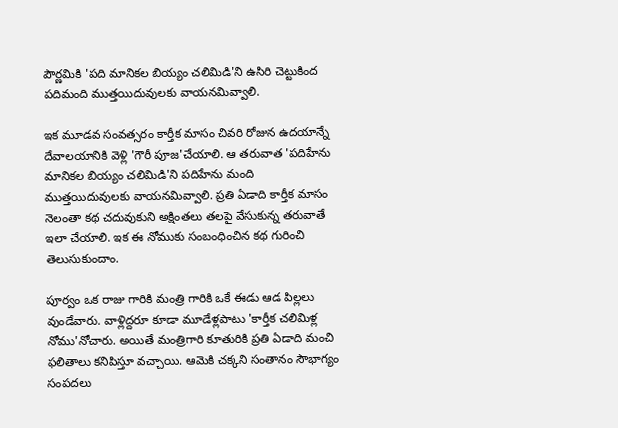పౌర్ణమికి 'పది మానికల బియ్యం చలిమిడి'ని ఉసిరి చెట్టుకింద పదిమంది ముత్తయిదువులకు వాయనమివ్వాలి.

ఇక మూడవ సంవత్సరం కార్తీక మాసం చివరి రోజున ఉదయాన్నే దేవాలయానికి వెళ్లి 'గౌరీ పూజ'చేయాలి. ఆ తరువాత 'పదిహేను మానికల బియ్యం చలిమిడి'ని పదిహేను మంది ముత్తయిదువులకు వాయనమివ్వాలి. ప్రతి ఏడాది కార్తీక మాసం నెలంతా కథ చదువుకుని అక్షింతలు తలపై వేసుకున్న తరువాతే ఇలా చేయాలి. ఇక ఈ నోముకు సంబంధించిన కథ గురించి తెలుసుకుందాం.

పూర్వం ఒక రాజు గారికి మంత్రి గారికి ఒకే ఈడు ఆడ పిల్లలు వుండేవారు. వాళ్లిద్దరూ కూడా మూడేళ్లపాటు 'కార్తీక చలిమిళ్ల నోము'నోచారు. అయితే మంత్రిగారి కూతురికి ప్రతి ఏడాది మంచి ఫలితాలు కనిపిస్తూ వచ్చాయి. ఆమెకి చక్కని సంతానం సౌభాగ్యం  సంపదలు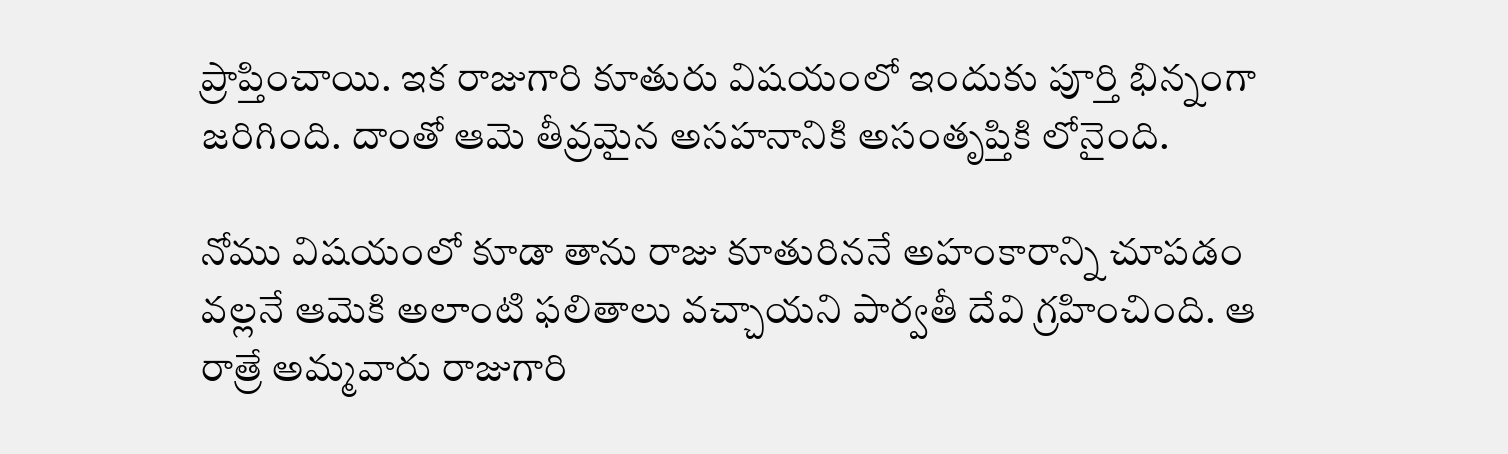ప్రాప్తించాయి. ఇక రాజుగారి కూతురు విషయంలో ఇందుకు పూర్తి భిన్నంగా జరిగింది. దాంతో ఆమె తీవ్రమైన అసహనానికి అసంతృప్తికి లోనైంది.

నోము విషయంలో కూడా తాను రాజు కూతురిననే అహంకారాన్ని చూపడం వల్లనే ఆమెకి అలాంటి ఫలితాలు వచ్చాయని పార్వతీ దేవి గ్రహించింది. ఆ రాత్రే అమ్మవారు రాజుగారి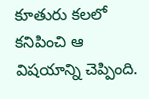కూతురు కలలో కనిపించి ఆ విషయాన్ని చెప్పింది.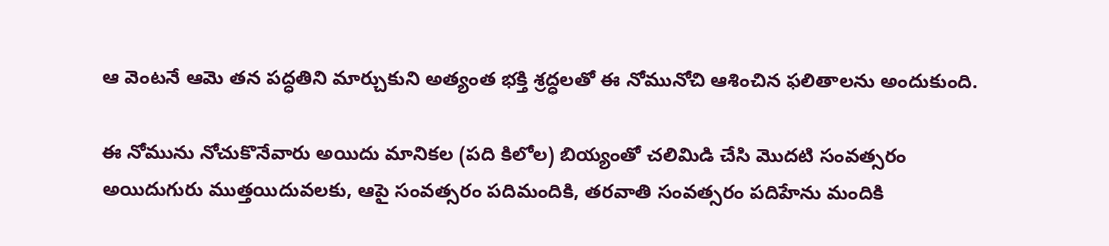ఆ వెంటనే ఆమె తన పద్ధతిని మార్చుకుని అత్యంత భక్తి శ్రద్ధలతో ఈ నోమునోచి ఆశించిన ఫలితాలను అందుకుంది.

ఈ నోమును నోచుకొనేవారు అయిదు మానికల (పది కిలోల) బియ్యంతో చలిమిడి చేసి మొదటి సంవత్సరం అయిదుగురు ముత్తయిదువలకు, ఆపై సంవత్సరం పదిమందికి, తరవాతి సంవత్సరం పదిహేను మందికి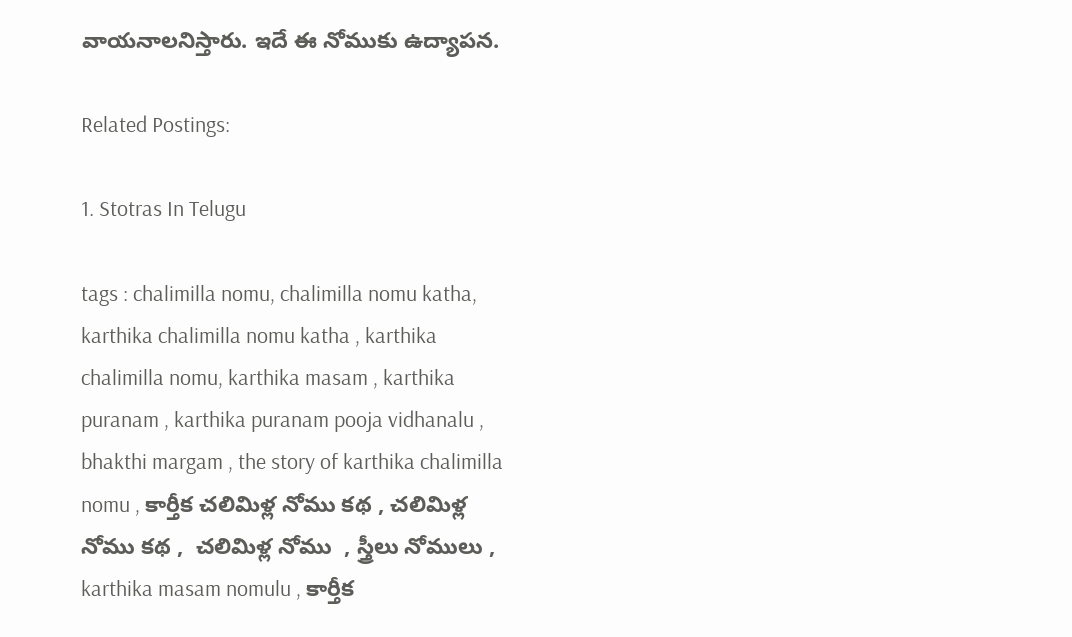వాయనాలనిస్తారు. ఇదే ఈ నోముకు ఉద్యాపన.

Related Postings:

1. Stotras In Telugu

tags : chalimilla nomu, chalimilla nomu katha, karthika chalimilla nomu katha , karthika chalimilla nomu, karthika masam , karthika puranam , karthika puranam pooja vidhanalu , bhakthi margam , the story of karthika chalimilla nomu , కార్తీక చలిమిళ్ల నోము కథ , చలిమిళ్ల నోము కథ ,  చలిమిళ్ల నోము  , స్త్రీలు నోములు , karthika masam nomulu , కార్తీక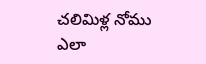చలిమిళ్ల నోము ఎలా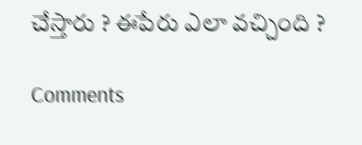చేస్తారు ? ఈపేరు ఎలా వచ్చింది ?

Comments